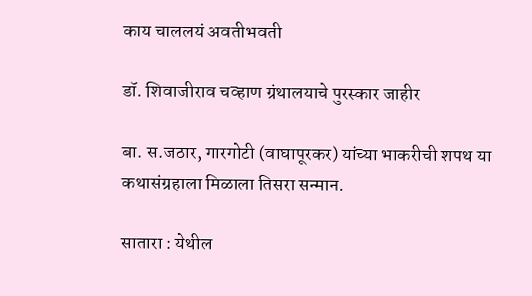काय चाललयं अवतीभवती

डॉ. शिवाजीराव चव्हाण ग्रंथालयाचे पुरस्कार जाहीर

बा. स.जठार, गारगोटी (वाघापूरकर) यांच्या भाकरीची शपथ या कथासंग्रहाला मिळाला तिसरा सन्मान.

सातारा : येथील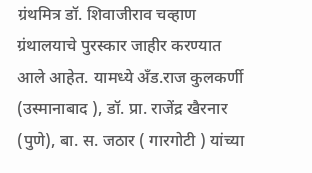ग्रंथमित्र डॉ. शिवाजीराव चव्हाण ग्रंथालयाचे पुरस्कार जाहीर करण्यात आले आहेत. यामध्ये अँड.राज कुलकर्णी (उस्मानाबाद ), डॉ. प्रा. राजेंद्र खैरनार (पुणे), बा. स. जठार ( गारगोटी ) यांच्या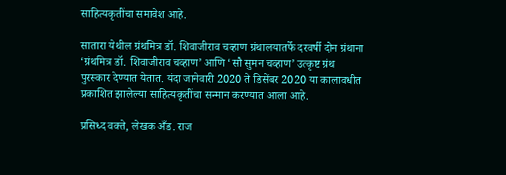साहित्यकृतींचा समावेश आहे.

सातारा येथील ग्रंथमित्र डॉ. शिवाजीराव चव्हाण ग्रंथालयातर्फे दरवर्षी दोन ग्रंथाना ‘ग्रंथमित्र डॉ. शिवाजीराव चव्हाण’ आणि ‘सौ सुमन चव्हाण’ उत्कृष्ट ग्रंथ पुरस्कार देण्यात येतात. यंदा जानेवारी 2020 ते डिसेंबर 2020 या कालावधीत प्रकाशित झालेल्या साहित्यकृतींचा सन्मान करण्यात आला आहे.

प्रसिध्द वक्ते, लेखक अँड. राज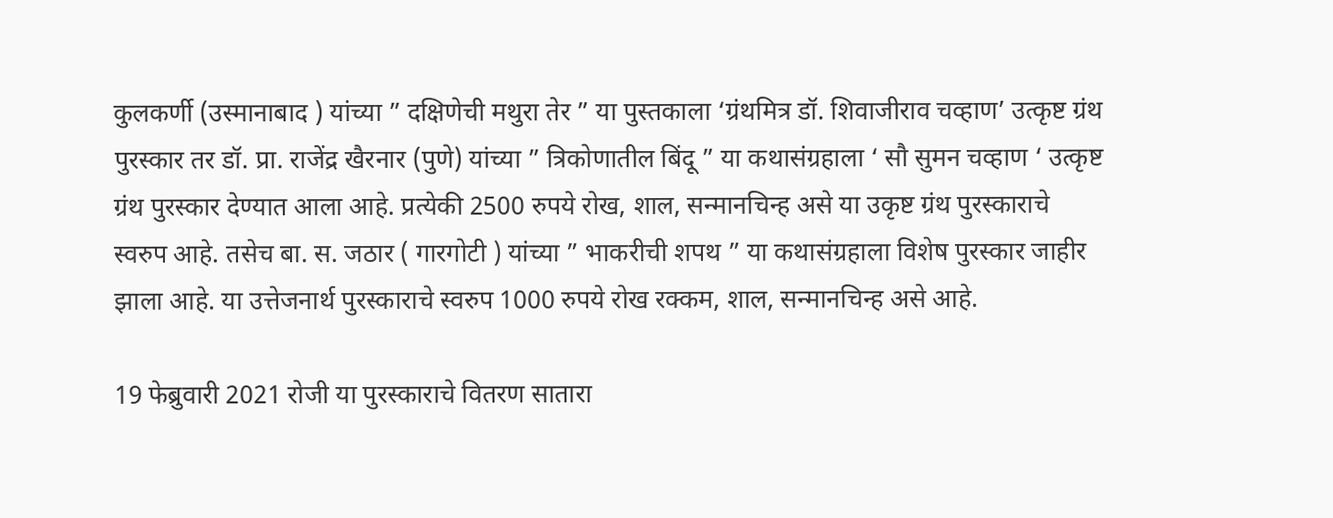कुलकर्णी (उस्मानाबाद ) यांच्या ” दक्षिणेची मथुरा तेर ” या पुस्तकाला ‘ग्रंथमित्र डॉ. शिवाजीराव चव्हाण’ उत्कृष्ट ग्रंथ पुरस्कार तर डॉ. प्रा. राजेंद्र खैरनार (पुणे) यांच्या ” त्रिकोणातील बिंदू ” या कथासंग्रहाला ‘ सौ सुमन चव्हाण ‘ उत्कृष्ट ग्रंथ पुरस्कार देण्यात आला आहे. प्रत्येकी 2500 रुपये रोख, शाल, सन्मानचिन्ह असे या उकृष्ट ग्रंथ पुरस्काराचे स्वरुप आहे. तसेच बा. स. जठार ( गारगोटी ) यांच्या ” भाकरीची शपथ ” या कथासंग्रहाला विशेष पुरस्कार जाहीर झाला आहे. या उत्तेजनार्थ पुरस्काराचे स्वरुप 1000 रुपये रोख रक्कम, शाल, सन्मानचिन्ह असे आहे.

19 फेब्रुवारी 2021 रोजी या पुरस्काराचे वितरण सातारा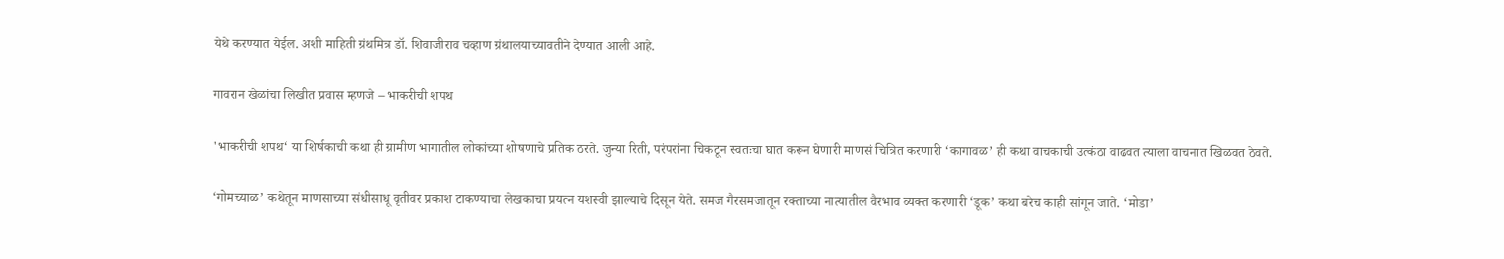येथे करण्यात येईल. अशी माहिती ग्रंथमित्र डॉ. शिवाजीराव चव्हाण ग्रंथालयाच्यावतीने देण्यात आली आहे.

गावरान खेळांचा लिखीत प्रवास म्हणजे – भाकरीची शपथ

'भाकरीची शपथ‘ या शिर्षकाची कथा ही ग्रामीण भागातील लोकांच्या शोषणाचे प्रतिक ठरते. जुन्या रिती, परंपरांना चिकटून स्वतःचा घात करून घेणारी माणसं चित्रित करणारी ‘कागावळ’ ही कथा वाचकाची उत्कंठा वाढवत त्याला वाचनात खिळवत ठेवते.

‘गोमच्याळ’ कथेतून माणसाच्या संधीसाधू वृतीवर प्रकाश टाकण्याचा लेखकाचा प्रयत्न यशस्वी झाल्याचे दिसून येते. समज गैरसमजातून रक्ताच्या नात्यातील वैरभाव व्यक्त करणारी ‘डूक’ कथा बरेच काही सांगून जाते. ‘मोडा’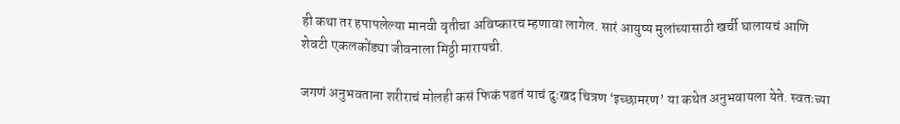ही कथा तर हपापलेल्या मानवी वृतीचा अविष्कारच म्हणावा लागेल. सारं आयुष्य मुलांच्यासाठी खर्ची घालायचं आणि शेवटी एकलकोंड्या जीवनाला मिठ्ठी मारायची.

जगणं अनुभवताना शरीराचं मोलही कसं फिकं पडतं याचं दुःखद चित्रण ‘इच्छामरण’ या कथेत अनुभवायला येते. स्वतःच्या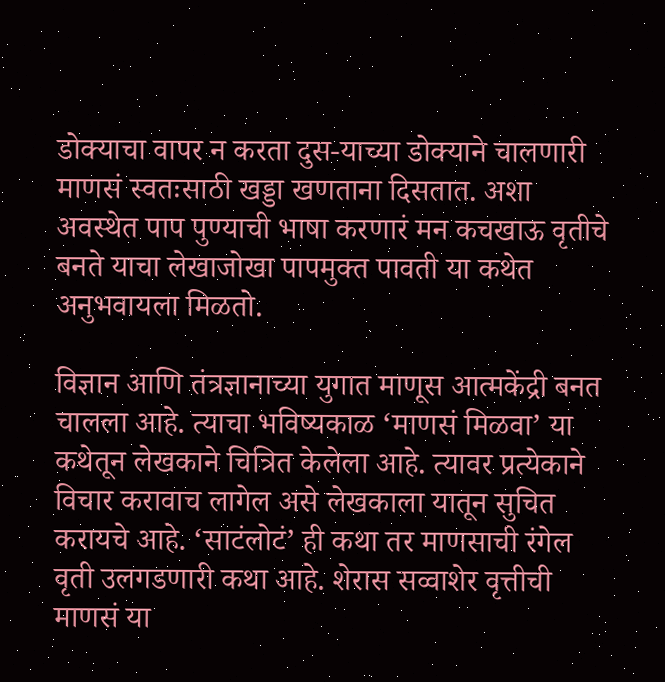डोक्याचा वापर न करता दुस-याच्या डोक्याने चालणारी माणसं स्वतःसाठी खड्डा खणताना दिसतात. अशा अवस्थेत पाप पुण्याची भाषा करणारं मन कचखाऊ वृतीचे बनते याचा लेखाजोखा पापमुक्त पावती या कथेत अनुभवायला मिळतो.

विज्ञान आणि तंत्रज्ञानाच्या युगात माणूस आत्मकेंद्री बनत चालला आहे. त्याचा भविष्यकाळ ‘माणसं मिळवा’ या कथेतून लेखकाने चित्रित केलेला आहे. त्यावर प्रत्येकाने विचार करावाच लागेल असे लेखकाला यातून सुचित करायचे आहे. ‘साटंलोटं’ ही कथा तर माणसाची रंगेल वृती उलगडणारी कथा आहे. शेरास सव्वाशेर वृत्तीची माणसं या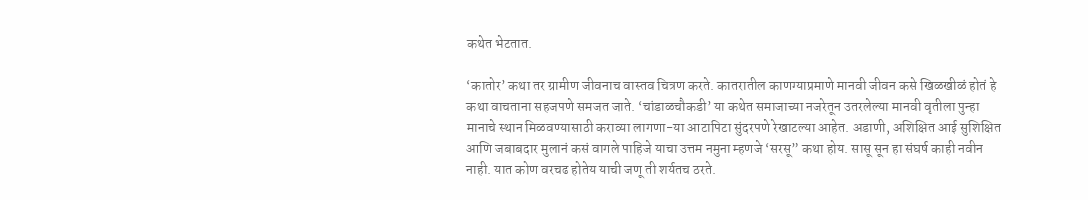कथेत भेटतात.

‘कातोर’ कथा तर ग्रामीण जीवनाच वास्तव चित्रण करते. कातरातील काणग्याप्रमाणे मानवी जीवन कसे खिळखीळं होतं हे कथा वाचताना सहजपणे समजत जाते. ‘चांडाळचौकडी’ या कथेत समाजाच्या नजरेतून उतरलेल्या मानवी वृतीला पुन्हा मानाचे स्थान मिळवण्यासाठी कराव्या लागणा-या आटापिटा सुंदरपणे रेखाटल्या आहेत. अडाणी, अशिक्षित आई सुशिक्षित आणि जबाबदार मुलानं कसं वागले पाहिजे याचा उत्तम नमुना म्हणजे ‘सरसू” कथा होय. सासू सून हा संघर्ष काही नवीन नाही. यात कोण वरचढ होतेय याची जणू ती शर्यतच ठरते.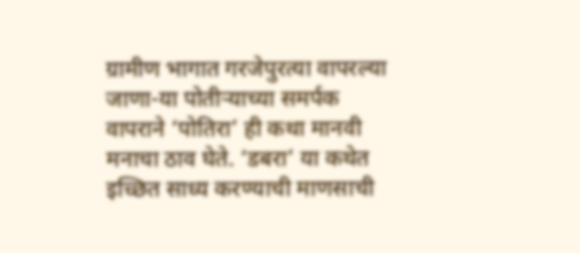ग्रामीण भागात गरजेपुरत्या वापरल्या जाणा-या पोतीऱ्याच्या समर्पक वापराने ‘पोतिरा’ ही कथा मानवी मनाचा ठाव घेते. ‘डबरा’ या कथेत इच्छित साध्य करण्याची माणसाची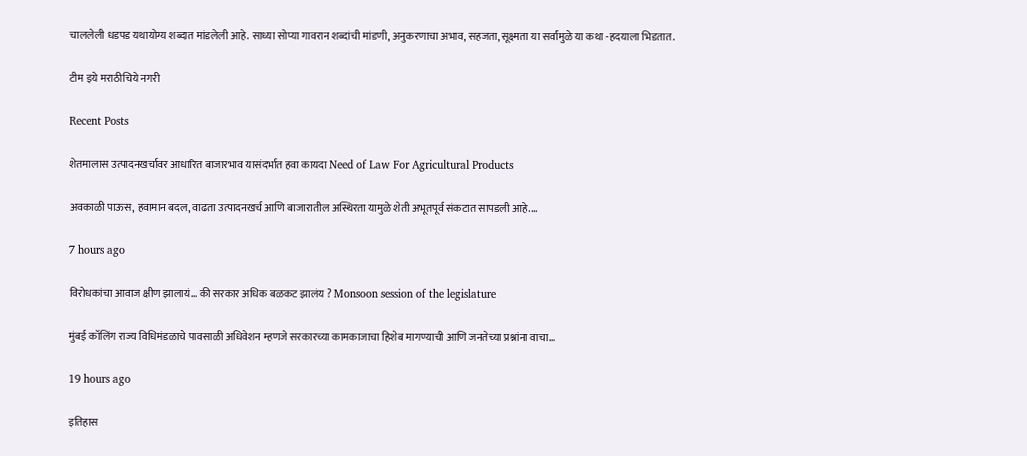चाललेली धडपड यथायोग्य शब्दात मांडलेली आहे. साध्या सोप्या गावरान शब्दांची मांडणी, अनुकरणाचा अभाव, सहजता, सूक्ष्मता या सर्वांमुळे या कथा -हदयाला भिडतात.

टीम इये मराठीचिये नगरी

Recent Posts

शेतमालास उत्पादनखर्चावर आधारित बाजारभाव यासंदर्भात हवा कायदा Need of Law For Agricultural Products

अवकाळी पाऊस, हवामान बदल, वाढता उत्पादनखर्च आणि बाजारातील अस्थिरता यामुळे शेती अभूतपूर्व संकटात सापडली आहे.…

7 hours ago

विरोधकांचा आवाज क्षीण झालायं… की सरकार अधिक बळकट झालंय ? Monsoon session of the legislature

मुंबई कॉलिंग राज्य विधिमंडळाचे पावसाळी अधिवेशन म्हणजे सरकारच्या कामकाजाचा हिशेब मागण्याची आणि जनतेच्या प्रश्नांना वाचा…

19 hours ago

इतिहास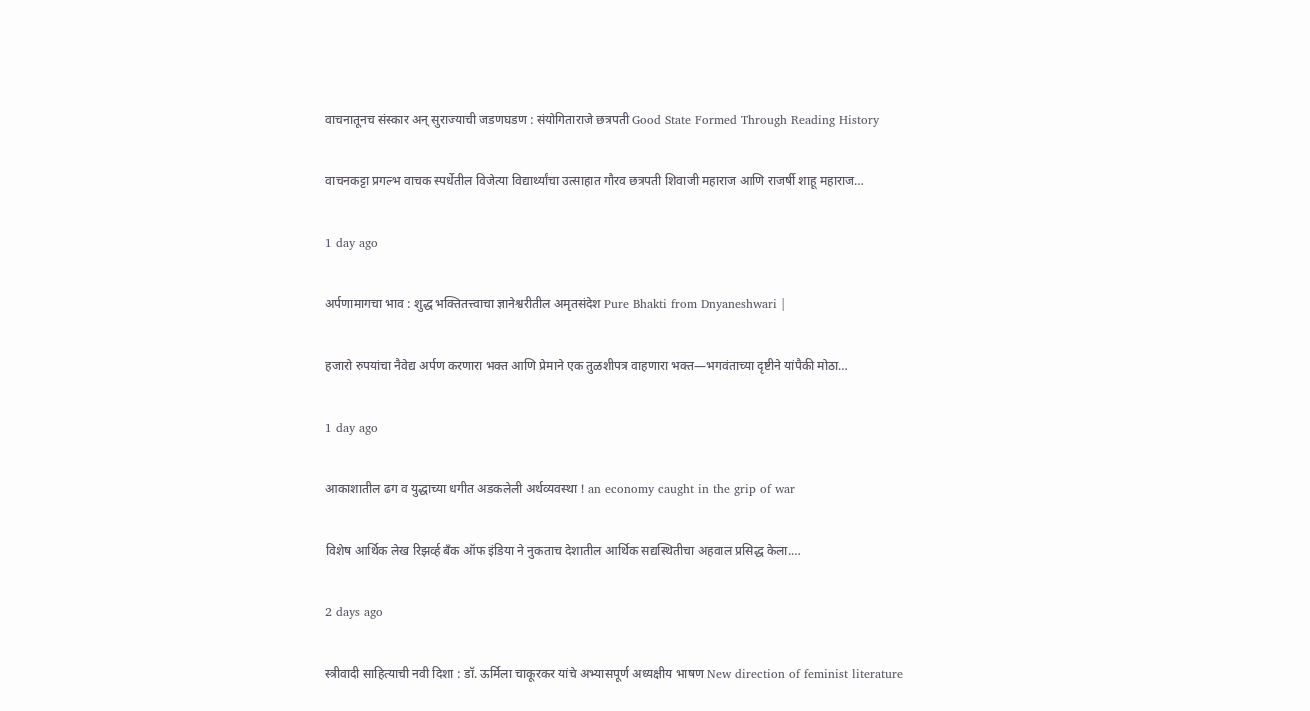वाचनातूनच संस्कार अन् सुराज्याची जडणघडण : संयोगिताराजे छत्रपती Good State Formed Through Reading History

वाचनकट्टा प्रगल्भ वाचक स्पर्धेतील विजेत्या विद्यार्थ्यांचा उत्साहात गौरव छत्रपती शिवाजी महाराज आणि राजर्षी शाहू महाराज…

1 day ago

अर्पणामागचा भाव : शुद्ध भक्तितत्त्वाचा ज्ञानेश्वरीतील अमृतसंदेश Pure Bhakti from Dnyaneshwari |

हजारो रुपयांचा नैवेद्य अर्पण करणारा भक्त आणि प्रेमाने एक तुळशीपत्र वाहणारा भक्त—भगवंताच्या दृष्टीने यांपैकी मोठा…

1 day ago

आकाशातील ढग व युद्धाच्या धगीत अडकलेली अर्थव्यवस्था ! an economy caught in the grip of war

विशेष आर्थिक लेख रिझर्व्ह बँक ऑफ इंडिया ने नुकताच देशातील आर्थिक सद्यस्थितीचा अहवाल प्रसिद्ध केला.…

2 days ago

स्त्रीवादी साहित्याची नवी दिशा : डॉ. ऊर्मिला चाकूरकर यांचे अभ्यासपूर्ण अध्यक्षीय भाषण New direction of feminist literature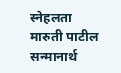स्नेहलता मारुती पाटील सन्मानार्थ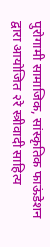पुरोगामी सामाजिक, सांस्कृतिक फाऊंडेशन द्वारा आयोजित २रे स्त्रीवादी साहित्य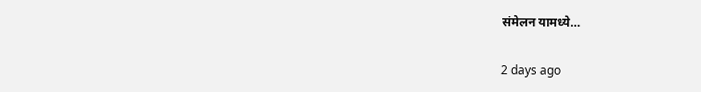संमेलन यामध्ये…

2 days ago